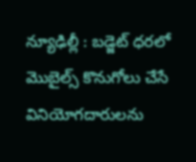న్యూఢిల్లీ : బడ్జెట్ ధరలో మొబైల్స్ కొనుగోలు చేసే వినియోగదారులను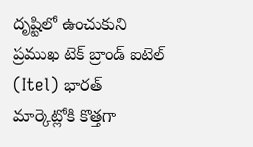దృష్టిలో ఉంచుకుని ప్రముఖ టెక్ బ్రాండ్ ఐటెల్ (Itel) భారత్ మార్కెట్లోకి కొత్తగా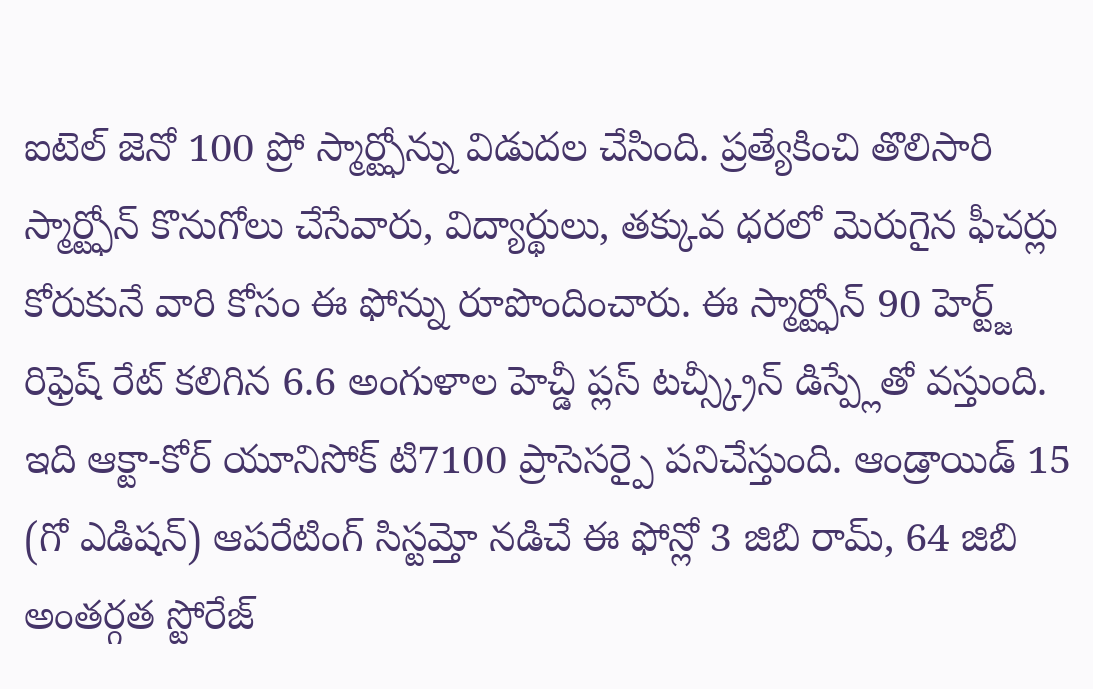ఐటెల్ జెనో 100 ప్రో స్మార్ట్ఫోన్ను విడుదల చేసింది. ప్రత్యేకించి తొలిసారి స్మార్ట్ఫోన్ కొనుగోలు చేసేవారు, విద్యార్థులు, తక్కువ ధరలో మెరుగైన ఫీచర్లు కోరుకునే వారి కోసం ఈ ఫోన్ను రూపొందించారు. ఈ స్మార్ట్ఫోన్ 90 హెర్ట్జ్ రిఫ్రెష్ రేట్ కలిగిన 6.6 అంగుళాల హెచ్డీ ప్లస్ టచ్స్క్రీన్ డిస్ప్లేతో వస్తుంది. ఇది ఆక్టా-కోర్ యూనిసోక్ టి7100 ప్రాసెసర్పై పనిచేస్తుంది. ఆండ్రాయిడ్ 15 (గో ఎడిషన్) ఆపరేటింగ్ సిస్టమ్తో నడిచే ఈ ఫోన్లో 3 జిబి రామ్, 64 జిబి అంతర్గత స్టోరేజ్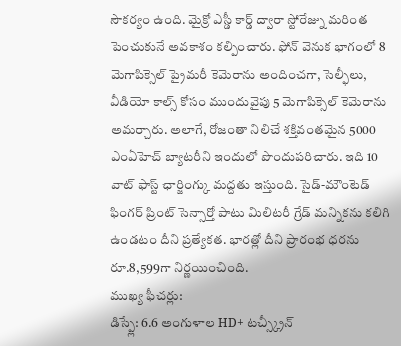సౌకర్యం ఉంది. మైక్రో ఎస్డీ కార్డ్ ద్వారా స్టోరేజ్ను మరింత పెంచుకునే అవకాశం కల్పించారు. ఫోన్ వెనుక భాగంలో 8 మెగాపిక్సెల్ ప్రైమరీ కెమెరాను అందించగా, సెల్ఫీలు, వీడియో కాల్స్ కోసం ముందువైపు 5 మెగాపిక్సెల్ కెమెరాను అమర్చారు. అలాగే, రోజంతా నిలిచే శక్తివంతమైన 5000 ఎంఏహెచ్ బ్యాటరీని ఇందులో పొందుపరిచారు. ఇది 10 వాట్ ఫాస్ట్ ఛార్జింగ్కు మద్దతు ఇస్తుంది. సైడ్-మౌంటెడ్ ఫింగర్ ప్రింట్ సెన్సార్తో పాటు మిలిటరీ గ్రేడ్ మన్నికను కలిగి ఉండటం దీని ప్రత్యేకత. భారత్లో దీని ప్రారంభ ధరను రూ.8,599గా నిర్ణయించింది.
ముఖ్య ఫీచర్లు:
డిస్ప్లే: 6.6 అంగుళాల HD+ టచ్స్క్రీన్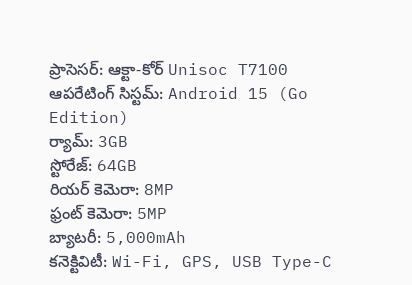ప్రాసెసర్: ఆక్టా-కోర్ Unisoc T7100
ఆపరేటింగ్ సిస్టమ్: Android 15 (Go Edition)
ర్యామ్: 3GB
స్టోరేజ్: 64GB
రియర్ కెమెరా: 8MP
ఫ్రంట్ కెమెరా: 5MP
బ్యాటరీ: 5,000mAh
కనెక్టివిటీ: Wi-Fi, GPS, USB Type-C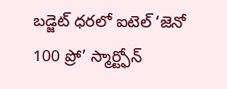బడ్జెట్ ధరలో ఐటెల్ ‘జెనో 100 ప్రో’ స్మార్ట్ఫోన్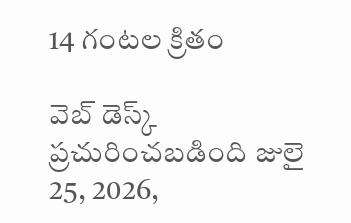14 గంటల క్రితం

వెబ్ డెస్క్
ప్రచురించబడింది జులై 25, 2026,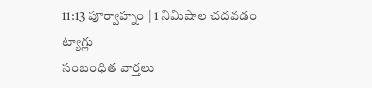11:13 పూర్వాహ్నం | 1 నిమిషాల చదవడం
ట్యాగ్లు
సంబంధిత వార్తలు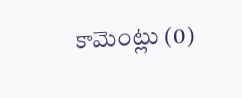కామెంట్లు (0)